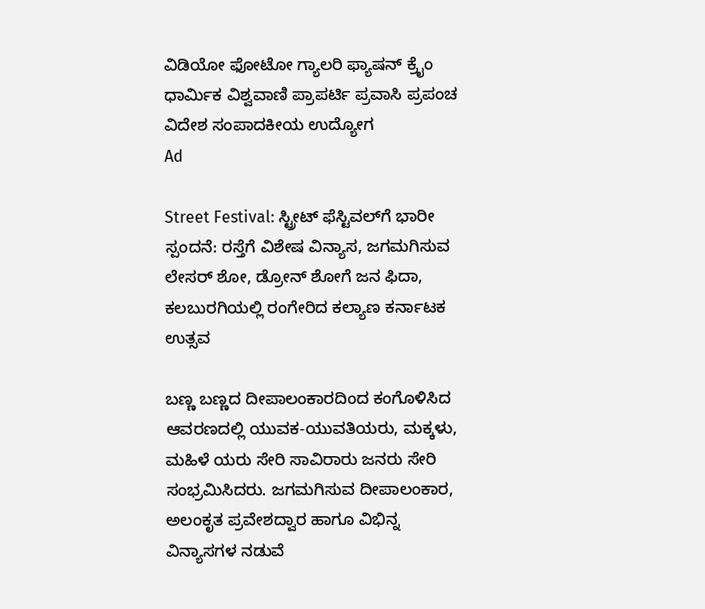ವಿಡಿಯೋ ಫೋಟೋ ಗ್ಯಾಲರಿ ಫ್ಯಾಷನ್ ಕ್ರೈಂ ಧಾರ್ಮಿಕ ವಿಶ್ವವಾಣಿ ಪ್ರಾಪರ್ಟಿ ಪ್ರವಾಸಿ ಪ್ರಪಂಚ ವಿದೇಶ ಸಂಪಾದಕೀಯ ಉದ್ಯೋಗ
Ad

Street Festival: ಸ್ಟ್ರೀಟ್‌ ಫೆಸ್ಟಿವಲ್‌ಗೆ ಭಾರೀ ಸ್ಪಂದನೆ: ರಸ್ತೆಗೆ ವಿಶೇಷ ವಿನ್ಯಾಸ, ಜಗಮಗಿಸುವ ಲೇಸರ್ ಶೋ, ಡ್ರೋನ್ ಶೋಗೆ ಜನ ಫಿದಾ, ಕಲಬುರಗಿಯಲ್ಲಿ ರಂಗೇರಿದ ಕಲ್ಯಾಣ ಕರ್ನಾಟಕ ಉತ್ಸವ

ಬಣ್ಣ ಬಣ್ಣದ ದೀಪಾಲಂಕಾರದಿಂದ ಕಂಗೊಳಿಸಿದ ಆವರಣದಲ್ಲಿ ಯುವಕ-ಯುವತಿಯರು, ಮಕ್ಕಳು, ಮಹಿಳೆ ಯರು ಸೇರಿ ಸಾವಿರಾರು ಜನರು ಸೇರಿ ಸಂಭ್ರಮಿಸಿದರು. ಜಗಮಗಿಸುವ ದೀಪಾಲಂಕಾರ, ಅಲಂಕೃತ ಪ್ರವೇಶದ್ವಾರ ಹಾಗೂ ವಿಭಿನ್ನ ವಿನ್ಯಾಸಗಳ ನಡುವೆ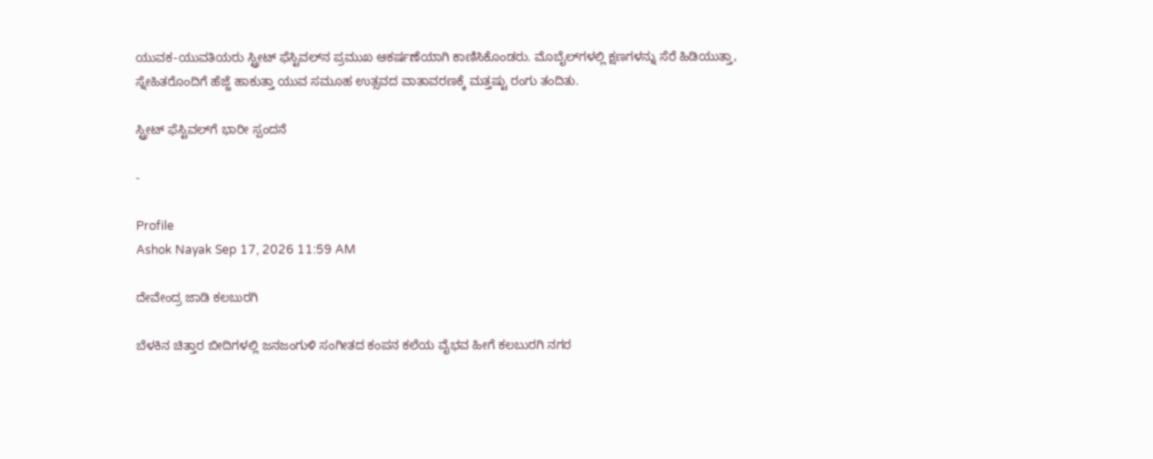ಯುವಕ-ಯುವತಿಯರು ಸ್ಟ್ರೀಟ್ ಫೆಸ್ಟಿವಲ್‌ನ ಪ್ರಮುಖ ಆಕರ್ಷಣೆಯಾಗಿ ಕಾಣಿಸಿಕೊಂಡರು. ಮೊಬೈಲ್‌ಗಳಲ್ಲಿ ಕ್ಷಣಗಳನ್ನು ಸೆರೆ ಹಿಡಿಯುತ್ತಾ, ಸ್ನೇಹಿತರೊಂದಿಗೆ ಹೆಜ್ಜೆ ಹಾಕುತ್ತಾ ಯುವ ಸಮೂಹ ಉತ್ಸವದ ವಾತಾವರಣಕ್ಕೆ ಮತ್ತಷ್ಟು ರಂಗು ತಂದಿತು.

ಸ್ಟ್ರೀಟ್‌ ಫೆಸ್ಟಿವಲ್‌ಗೆ ಭಾರೀ ಸ್ಪಂದನೆ

-

Profile
Ashok Nayak Sep 17, 2026 11:59 AM

ದೇವೇಂದ್ರ ಜಾಡಿ ಕಲಬುರಗಿ

ಬೆಳಕಿನ ಚಿತ್ತಾರ ಬೀದಿಗಳಲ್ಲಿ ಜನಜಂಗುಳಿ ಸಂಗೀತದ ಕಂಪನ ಕಲೆಯ ವೈಭವ ಹೀಗೆ ಕಲಬುರಗಿ ನಗರ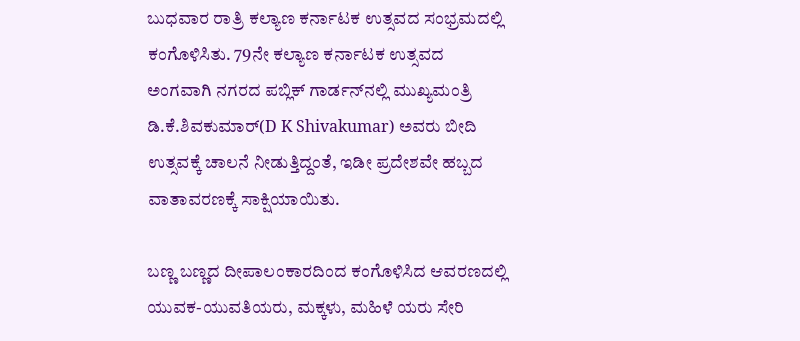ಬುಧವಾರ ರಾತ್ರಿ ಕಲ್ಯಾಣ ಕರ್ನಾಟಕ ಉತ್ಸವದ ಸಂಭ್ರಮದಲ್ಲಿ ಕಂಗೊಳಿಸಿತು. 79ನೇ ಕಲ್ಯಾಣ ಕರ್ನಾಟಕ ಉತ್ಸವದ ಅಂಗವಾಗಿ ನಗರದ ಪಬ್ಲಿಕ್ ಗಾರ್ಡನ್‌ನಲ್ಲಿ ಮುಖ್ಯಮಂತ್ರಿ ಡಿ.ಕೆ.ಶಿವಕುಮಾರ್(D K Shivakumar) ಅವರು ಬೀದಿ ಉತ್ಸವಕ್ಕೆ ಚಾಲನೆ ನೀಡುತ್ತಿದ್ದಂತೆ, ಇಡೀ ಪ್ರದೇಶವೇ ಹಬ್ಬದ ವಾತಾವರಣಕ್ಕೆ ಸಾಕ್ಷಿಯಾಯಿತು.

ಬಣ್ಣ ಬಣ್ಣದ ದೀಪಾಲಂಕಾರದಿಂದ ಕಂಗೊಳಿಸಿದ ಆವರಣದಲ್ಲಿ ಯುವಕ-ಯುವತಿಯರು, ಮಕ್ಕಳು, ಮಹಿಳೆ ಯರು ಸೇರಿ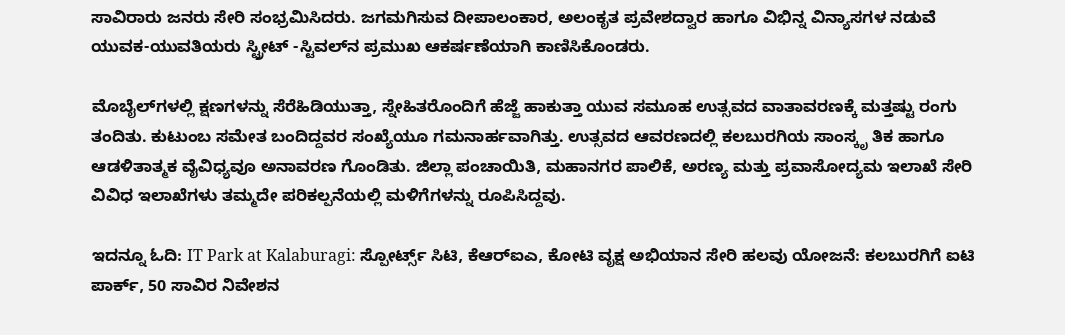ಸಾವಿರಾರು ಜನರು ಸೇರಿ ಸಂಭ್ರಮಿಸಿದರು. ಜಗಮಗಿಸುವ ದೀಪಾಲಂಕಾರ, ಅಲಂಕೃತ ಪ್ರವೇಶದ್ವಾರ ಹಾಗೂ ವಿಭಿನ್ನ ವಿನ್ಯಾಸಗಳ ನಡುವೆ ಯುವಕ-ಯುವತಿಯರು ಸ್ಟ್ರೀಟ್ -ಸ್ಟಿವಲ್‌ನ ಪ್ರಮುಖ ಆಕರ್ಷಣೆಯಾಗಿ ಕಾಣಿಸಿಕೊಂಡರು.

ಮೊಬೈಲ್‌ಗಳಲ್ಲಿ ಕ್ಷಣಗಳನ್ನು ಸೆರೆಹಿಡಿಯುತ್ತಾ, ಸ್ನೇಹಿತರೊಂದಿಗೆ ಹೆಜ್ಜೆ ಹಾಕುತ್ತಾ ಯುವ ಸಮೂಹ ಉತ್ಸವದ ವಾತಾವರಣಕ್ಕೆ ಮತ್ತಷ್ಟು ರಂಗು ತಂದಿತು. ಕುಟುಂಬ ಸಮೇತ ಬಂದಿದ್ದವರ ಸಂಖ್ಯೆಯೂ ಗಮನಾರ್ಹವಾಗಿತ್ತು. ಉತ್ಸವದ ಆವರಣದಲ್ಲಿ ಕಲಬುರಗಿಯ ಸಾಂಸ್ಕೃ ತಿಕ ಹಾಗೂ ಆಡಳಿತಾತ್ಮಕ ವೈವಿಧ್ಯವೂ ಅನಾವರಣ ಗೊಂಡಿತು. ಜಿಲ್ಲಾ ಪಂಚಾಯಿತಿ, ಮಹಾನಗರ ಪಾಲಿಕೆ, ಅರಣ್ಯ ಮತ್ತು ಪ್ರವಾಸೋದ್ಯಮ ಇಲಾಖೆ ಸೇರಿ ವಿವಿಧ ಇಲಾಖೆಗಳು ತಮ್ಮದೇ ಪರಿಕಲ್ಪನೆಯಲ್ಲಿ ಮಳಿಗೆಗಳನ್ನು ರೂಪಿಸಿದ್ದವು.

ಇದನ್ನೂ ಓದಿ: IT Park at Kalaburagi: ಸ್ಪೋರ್ಟ್ಸ್ ಸಿಟಿ, ಕೆಆರ್‌ಐಎ, ಕೋಟಿ ವೃಕ್ಷ ಅಭಿಯಾನ ಸೇರಿ ಹಲವು ಯೋಜನೆ: ಕಲಬುರಗಿಗೆ ಐಟಿ ಪಾರ್ಕ್, 50 ಸಾವಿರ ನಿವೇಶನ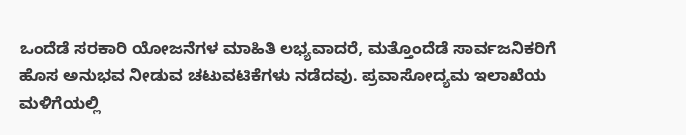ಒಂದೆಡೆ ಸರಕಾರಿ ಯೋಜನೆಗಳ ಮಾಹಿತಿ ಲಭ್ಯವಾದರೆ, ಮತ್ತೊಂದೆಡೆ ಸಾರ್ವಜನಿಕರಿಗೆ ಹೊಸ ಅನುಭವ ನೀಡುವ ಚಟುವಟಿಕೆಗಳು ನಡೆದವು. ಪ್ರವಾಸೋದ್ಯಮ ಇಲಾಖೆಯ ಮಳಿಗೆಯಲ್ಲಿ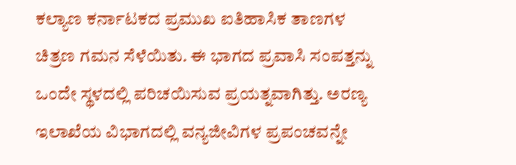ಕಲ್ಯಾಣ ಕರ್ನಾಟಕದ ಪ್ರಮುಖ ಐತಿಹಾಸಿಕ ತಾಣಗಳ ಚಿತ್ರಣ ಗಮನ ಸೆಳೆಯಿತು. ಈ ಭಾಗದ ಪ್ರವಾಸಿ ಸಂಪತ್ತನ್ನು ಒಂದೇ ಸ್ಥಳದಲ್ಲಿ ಪರಿಚಯಿಸುವ ಪ್ರಯತ್ನವಾಗಿತ್ತು. ಅರಣ್ಯ ಇಲಾಖೆಯ ವಿಭಾಗದಲ್ಲಿ ವನ್ಯಜೀವಿಗಳ ಪ್ರಪಂಚವನ್ನೇ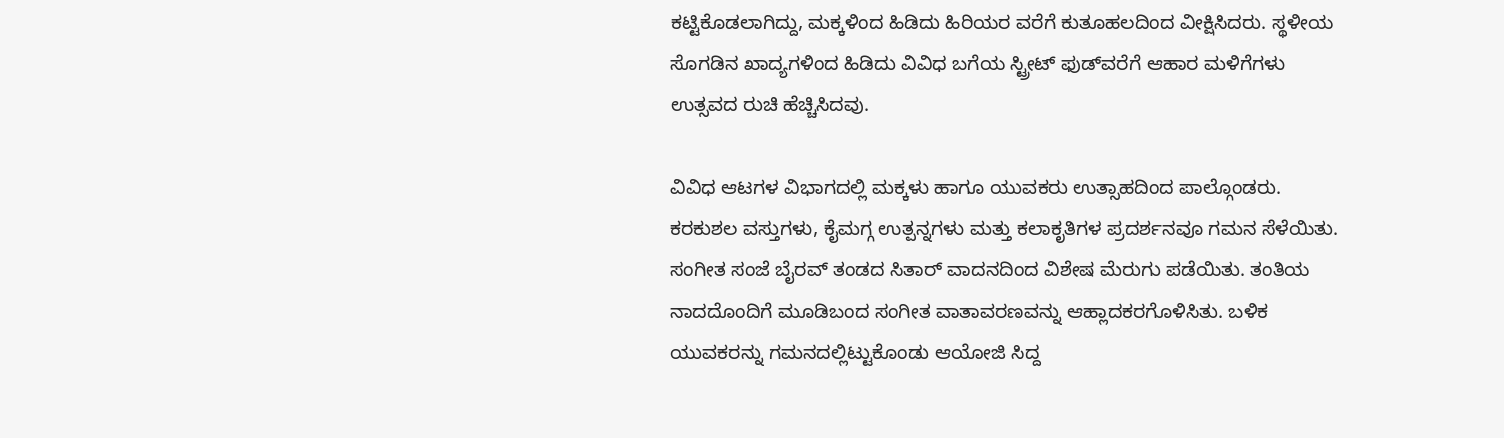ಕಟ್ಟಿಕೊಡಲಾಗಿದ್ದು, ಮಕ್ಕಳಿಂದ ಹಿಡಿದು ಹಿರಿಯರ ವರೆಗೆ ಕುತೂಹಲದಿಂದ ವೀಕ್ಷಿಸಿದರು. ಸ್ಥಳೀಯ ಸೊಗಡಿನ ಖಾದ್ಯಗಳಿಂದ ಹಿಡಿದು ವಿವಿಧ ಬಗೆಯ ಸ್ಟ್ರೀಟ್ ಫುಡ್‌ವರೆಗೆ ಆಹಾರ ಮಳಿಗೆಗಳು ಉತ್ಸವದ ರುಚಿ ಹೆಚ್ಚಿಸಿದವು.

ವಿವಿಧ ಆಟಗಳ ವಿಭಾಗದಲ್ಲಿ ಮಕ್ಕಳು ಹಾಗೂ ಯುವಕರು ಉತ್ಸಾಹದಿಂದ ಪಾಲ್ಗೊಂಡರು. ಕರಕುಶಲ ವಸ್ತುಗಳು, ಕೈಮಗ್ಗ ಉತ್ಪನ್ನಗಳು ಮತ್ತು ಕಲಾಕೃತಿಗಳ ಪ್ರದರ್ಶನವೂ ಗಮನ ಸೆಳೆಯಿತು. ಸಂಗೀತ ಸಂಜೆ ಬೈರವ್ ತಂಡದ ಸಿತಾರ್ ವಾದನದಿಂದ ವಿಶೇಷ ಮೆರುಗು ಪಡೆಯಿತು. ತಂತಿಯ ನಾದದೊಂದಿಗೆ ಮೂಡಿಬಂದ ಸಂಗೀತ ವಾತಾವರಣವನ್ನು ಆಹ್ಲಾದಕರಗೊಳಿಸಿತು. ಬಳಿಕ ಯುವಕರನ್ನು ಗಮನದಲ್ಲಿಟ್ಟುಕೊಂಡು ಆಯೋಜಿ ಸಿದ್ದ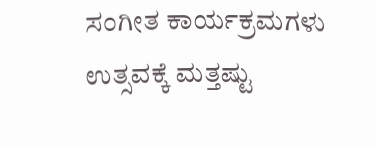ಸಂಗೀತ ಕಾರ್ಯಕ್ರಮಗಳು ಉತ್ಸವಕ್ಕೆ ಮತ್ತಷ್ಟು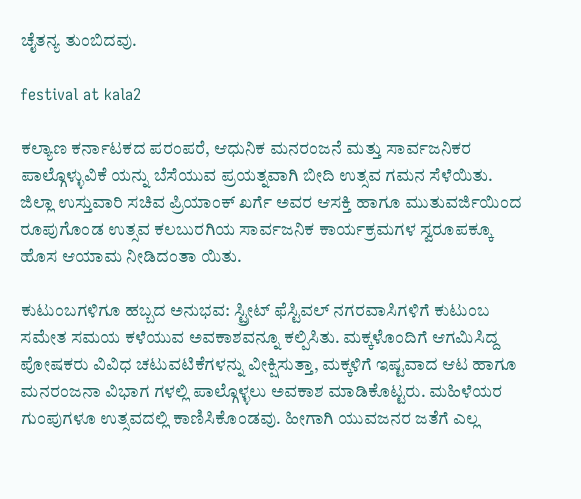ಚೈತನ್ಯ ತುಂಬಿದವು.

festival at kala2

ಕಲ್ಯಾಣ ಕರ್ನಾಟಕದ ಪರಂಪರೆ, ಆಧುನಿಕ ಮನರಂಜನೆ ಮತ್ತು ಸಾರ್ವಜನಿಕರ ಪಾಲ್ಗೊಳ್ಳುವಿಕೆ ಯನ್ನು ಬೆಸೆಯುವ ಪ್ರಯತ್ನವಾಗಿ ಬೀದಿ ಉತ್ಸವ ಗಮನ ಸೆಳೆಯಿತು. ಜಿಲ್ಲಾ ಉಸ್ತುವಾರಿ ಸಚಿವ ಪ್ರಿಯಾಂಕ್ ಖರ್ಗೆ ಅವರ ಆಸಕ್ತಿ ಹಾಗೂ ಮುತುವರ್ಜಿಯಿಂದ ರೂಪುಗೊಂಡ ಉತ್ಸವ ಕಲಬುರಗಿಯ ಸಾರ್ವಜನಿಕ ಕಾರ್ಯಕ್ರಮಗಳ ಸ್ವರೂಪಕ್ಕೂ ಹೊಸ ಆಯಾಮ ನೀಡಿದಂತಾ ಯಿತು.

ಕುಟುಂಬಗಳಿಗೂ ಹಬ್ಬದ ಅನುಭವ: ಸ್ಟ್ರೀಟ್ ಫೆಸ್ಟಿವಲ್ ನಗರವಾಸಿಗಳಿಗೆ ಕುಟುಂಬ ಸಮೇತ ಸಮಯ ಕಳೆಯುವ ಅವಕಾಶವನ್ನೂ ಕಲ್ಪಿಸಿತು. ಮಕ್ಕಳೊಂದಿಗೆ ಆಗಮಿಸಿದ್ದ ಪೋಷಕರು ವಿವಿಧ ಚಟುವಟಿಕೆಗಳನ್ನು ವೀಕ್ಷಿಸುತ್ತಾ, ಮಕ್ಕಳಿಗೆ ಇಷ್ಟವಾದ ಆಟ ಹಾಗೂ ಮನರಂಜನಾ ವಿಭಾಗ ಗಳಲ್ಲಿ ಪಾಲ್ಗೊಳ್ಳಲು ಅವಕಾಶ ಮಾಡಿಕೊಟ್ಟರು. ಮಹಿಳೆಯರ ಗುಂಪುಗಳೂ ಉತ್ಸವದಲ್ಲಿ ಕಾಣಿಸಿಕೊಂಡವು. ಹೀಗಾಗಿ ಯುವಜನರ ಜತೆಗೆ ಎಲ್ಲ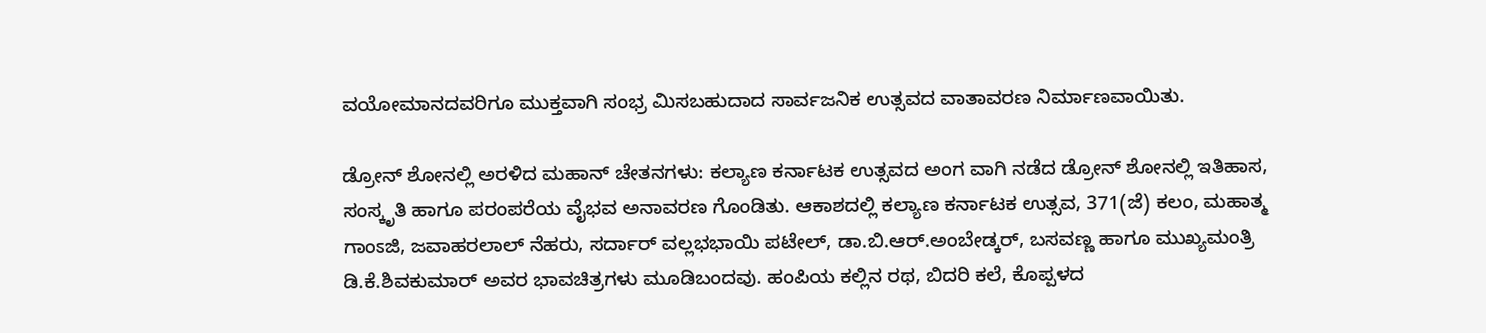ವಯೋಮಾನದವರಿಗೂ ಮುಕ್ತವಾಗಿ ಸಂಭ್ರ ಮಿಸಬಹುದಾದ ಸಾರ್ವಜನಿಕ ಉತ್ಸವದ ವಾತಾವರಣ ನಿರ್ಮಾಣವಾಯಿತು.

ಡ್ರೋನ್ ಶೋನಲ್ಲಿ ಅರಳಿದ ಮಹಾನ್ ಚೇತನಗಳು: ಕಲ್ಯಾಣ ಕರ್ನಾಟಕ ಉತ್ಸವದ ಅಂಗ ವಾಗಿ ನಡೆದ ಡ್ರೋನ್ ಶೋನಲ್ಲಿ ಇತಿಹಾಸ, ಸಂಸ್ಕೃತಿ ಹಾಗೂ ಪರಂಪರೆಯ ವೈಭವ ಅನಾವರಣ ಗೊಂಡಿತು. ಆಕಾಶದಲ್ಲಿ ಕಲ್ಯಾಣ ಕರ್ನಾಟಕ ಉತ್ಸವ, 371(ಜೆ) ಕಲಂ, ಮಹಾತ್ಮ ಗಾಂಽಜಿ, ಜವಾಹರಲಾಲ್ ನೆಹರು, ಸರ್ದಾರ್ ವಲ್ಲಭಭಾಯಿ ಪಟೇಲ್, ಡಾ.ಬಿ.ಆರ್.ಅಂಬೇಡ್ಕರ್, ಬಸವಣ್ಣ ಹಾಗೂ ಮುಖ್ಯಮಂತ್ರಿ ಡಿ.ಕೆ.ಶಿವಕುಮಾರ್ ಅವರ ಭಾವಚಿತ್ರಗಳು ಮೂಡಿಬಂದವು. ಹಂಪಿಯ ಕಲ್ಲಿನ ರಥ, ಬಿದರಿ ಕಲೆ, ಕೊಪ್ಪಳದ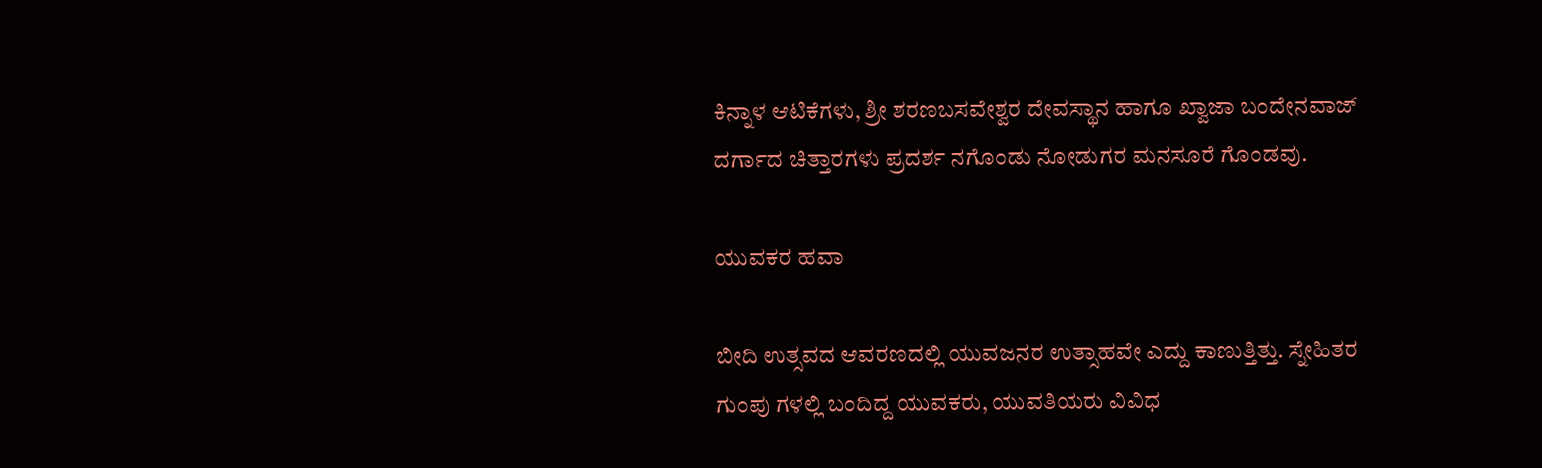ಕಿನ್ನಾಳ ಆಟಿಕೆಗಳು, ಶ್ರೀ ಶರಣಬಸವೇಶ್ವರ ದೇವಸ್ಥಾನ ಹಾಗೂ ಖ್ವಾಜಾ ಬಂದೇನವಾಜ್ ದರ್ಗಾದ ಚಿತ್ತಾರಗಳು ಪ್ರದರ್ಶ ನಗೊಂಡು ನೋಡುಗರ ಮನಸೂರೆ ಗೊಂಡವು.

ಯುವಕರ ಹವಾ

ಬೀದಿ ಉತ್ಸವದ ಆವರಣದಲ್ಲಿ ಯುವಜನರ ಉತ್ಸಾಹವೇ ಎದ್ದು ಕಾಣುತ್ತಿತ್ತು. ಸ್ನೇಹಿತರ ಗುಂಪು ಗಳಲ್ಲಿ ಬಂದಿದ್ದ ಯುವಕರು, ಯುವತಿಯರು ವಿವಿಧ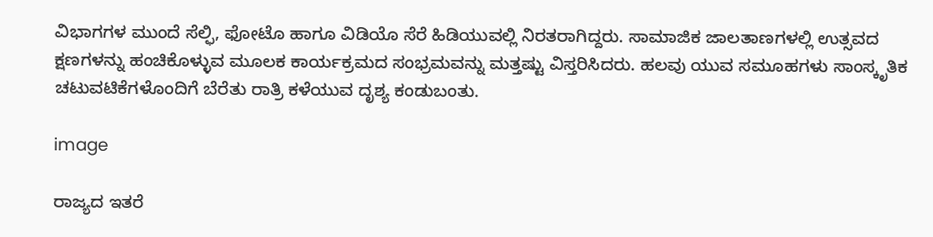ವಿಭಾಗಗಳ ಮುಂದೆ ಸೆಲ್ಫಿ, ಫೋಟೊ ಹಾಗೂ ವಿಡಿಯೊ ಸೆರೆ ಹಿಡಿಯುವಲ್ಲಿ ನಿರತರಾಗಿದ್ದರು. ಸಾಮಾಜಿಕ ಜಾಲತಾಣಗಳಲ್ಲಿ ಉತ್ಸವದ ಕ್ಷಣಗಳನ್ನು ಹಂಚಿಕೊಳ್ಳುವ ಮೂಲಕ ಕಾರ್ಯಕ್ರಮದ ಸಂಭ್ರಮವನ್ನು ಮತ್ತಷ್ಟು ವಿಸ್ತರಿಸಿದರು. ಹಲವು ಯುವ ಸಮೂಹಗಳು ಸಾಂಸ್ಕೃತಿಕ ಚಟುವಟಿಕೆಗಳೊಂದಿಗೆ ಬೆರೆತು ರಾತ್ರಿ ಕಳೆಯುವ ದೃಶ್ಯ ಕಂಡುಬಂತು.

image

ರಾಜ್ಯದ ಇತರೆ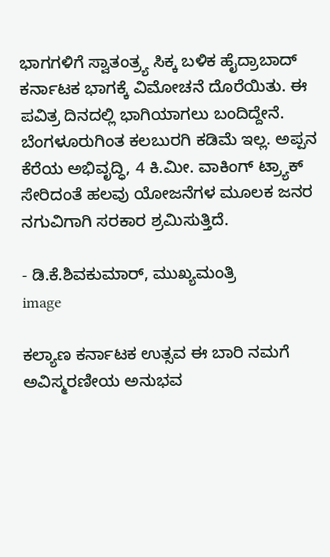ಭಾಗಗಳಿಗೆ ಸ್ವಾತಂತ್ರ್ಯ ಸಿಕ್ಕ ಬಳಿಕ ಹೈದ್ರಾಬಾದ್ ಕರ್ನಾಟಕ ಭಾಗಕ್ಕೆ ವಿಮೋಚನೆ ದೊರೆಯಿತು. ಈ ಪವಿತ್ರ ದಿನದಲ್ಲಿ ಭಾಗಿಯಾಗಲು ಬಂದಿದ್ದೇನೆ. ಬೆಂಗಳೂರುಗಿಂತ ಕಲಬುರಗಿ ಕಡಿಮೆ ಇಲ್ಲ. ಅಪ್ಪನ ಕೆರೆಯ ಅಭಿವೃದ್ಧಿ, 4 ಕಿ.ಮೀ. ವಾಕಿಂಗ್ ಟ್ರ್ಯಾಕ್ ಸೇರಿದಂತೆ ಹಲವು ಯೋಜನೆಗಳ ಮೂಲಕ ಜನರ ನಗುವಿಗಾಗಿ ಸರಕಾರ ಶ್ರಮಿಸುತ್ತಿದೆ.

- ಡಿ.ಕೆ.ಶಿವಕುಮಾರ್, ಮುಖ್ಯಮಂತ್ರಿ
image

ಕಲ್ಯಾಣ ಕರ್ನಾಟಕ ಉತ್ಸವ ಈ ಬಾರಿ ನಮಗೆ ಅವಿಸ್ಮರಣೀಯ ಅನುಭವ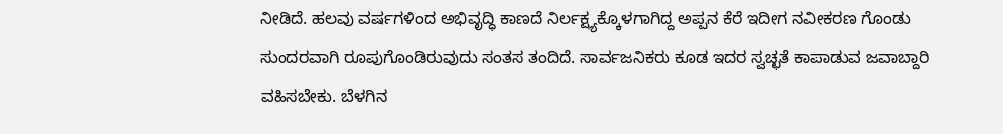ನೀಡಿದೆ. ಹಲವು ವರ್ಷಗಳಿಂದ ಅಭಿವೃದ್ಧಿ ಕಾಣದೆ ನಿರ್ಲಕ್ಷ್ಯಕ್ಕೊಳಗಾಗಿದ್ದ ಅಪ್ಪನ ಕೆರೆ ಇದೀಗ ನವೀಕರಣ ಗೊಂಡು ಸುಂದರವಾಗಿ ರೂಪುಗೊಂಡಿರುವುದು ಸಂತಸ ತಂದಿದೆ. ಸಾರ್ವಜನಿಕರು ಕೂಡ ಇದರ ಸ್ವಚ್ಛತೆ ಕಾಪಾಡುವ ಜವಾಬ್ದಾರಿ ವಹಿಸಬೇಕು. ಬೆಳಗಿನ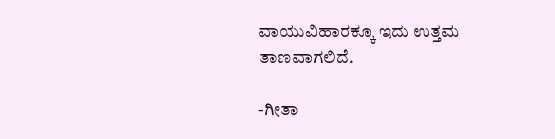ವಾಯುವಿಹಾರಕ್ಕೂ ಇದು ಉತ್ತಮ ತಾಣವಾಗಲಿದೆ.

-ಗೀತಾ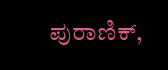ಪುರಾಣಿಕ್,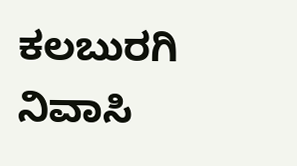ಕಲಬುರಗಿ ನಿವಾಸಿ